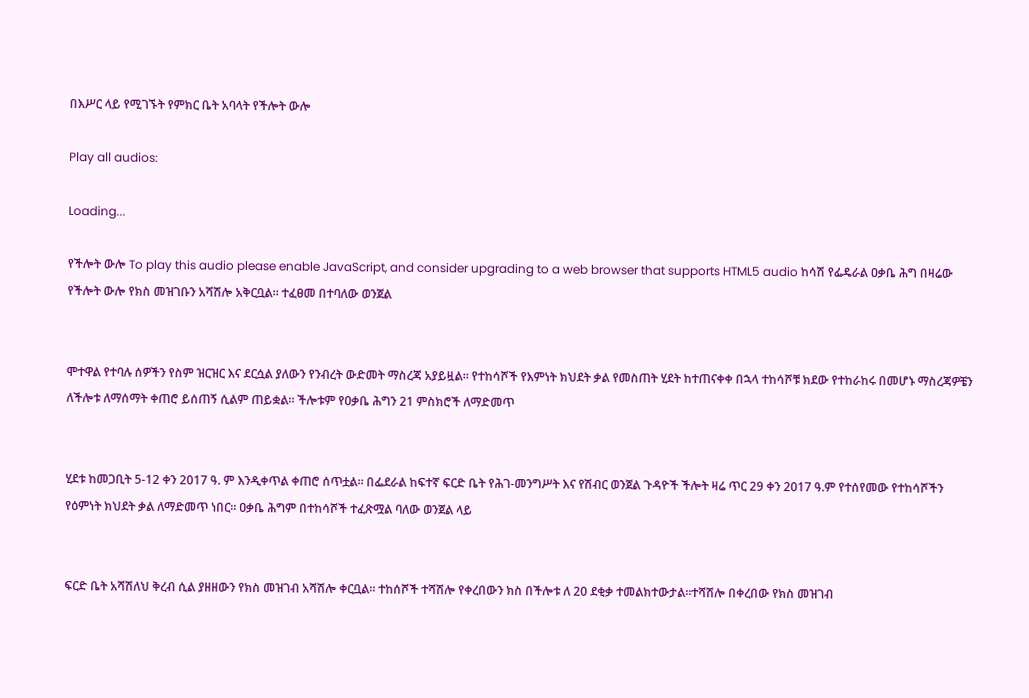በእሥር ላይ የሚገኙት የምክር ቤት አባላት የችሎት ውሎ

Play all audios:

Loading...

የችሎት ውሎ To play this audio please enable JavaScript, and consider upgrading to a web browser that supports HTML5 audio ከሳሽ የፌዴራል ዐቃቤ ሕግ በዛሬው የችሎት ውሎ የክስ መዝገቡን አሻሽሎ አቅርቧል። ተፈፀመ በተባለው ወንጀል


ሞተዋል የተባሉ ሰዎችን የስም ዝርዝር እና ደርሷል ያለውን የንብረት ውድመት ማስረጃ አያይዟል። የተከሳሾች የእምነት ክህደት ቃል የመስጠት ሂደት ከተጠናቀቀ በኋላ ተከሳሾቹ ክደው የተከራከሩ በመሆኑ ማስረጃዎቼን ለችሎቱ ለማሰማት ቀጠሮ ይሰጠኝ ሲልም ጠይቋል። ችሎቱም የዐቃቤ ሕግን 21 ምስክሮች ለማድመጥ


ሂደቱ ከመጋቢት 5-12 ቀን 2017 ዓ. ም እንዲቀጥል ቀጠሮ ሰጥቷል። በፌደራል ከፍተኛ ፍርድ ቤት የሕገ-መንግሥት እና የሽብር ወንጀል ጉዳዮች ችሎት ዛሬ ጥር 29 ቀን 2017 ዓ.ም የተሰየመው የተከሳሾችን የዕምነት ክህደት ቃል ለማድመጥ ነበር። ዐቃቤ ሕግም በተከሳሾች ተፈጽሟል ባለው ወንጀል ላይ


ፍርድ ቤት አሻሽለህ ቅረብ ሲል ያዘዘውን የክስ መዝገብ አሻሽሎ ቀርቧል። ተከሰሾች ተሻሽሎ የቀረበውን ክስ በችሎቱ ለ 20 ደቂቃ ተመልክተውታል።ተሻሽሎ በቀረበው የክስ መዝገብ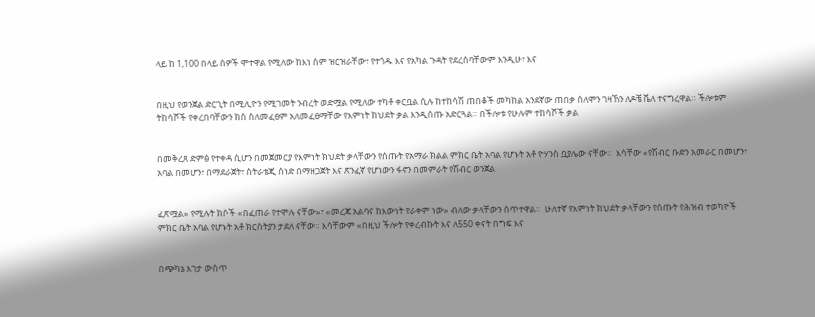ላይ ከ 1,100 በላይ ሰዎች ሞተዋል የሚለው ከእነ ስም ዝርዝራቸው፣ የተጎዱ እና የአካል ጉዳት የደረሰባቸውም እንዲሁ፣ እና


በዚህ የወንጀል ድርጊት በሚሊዮን የሚገመት ንብረት ወድሟል የሚለው ተካቶ ቀርቧል ሲሉ ከተከሳሽ ጠበቆች መካከል አንደኛው ጠበቃ ሰለሞን ገዛኸን ለዶቼ ቬለ ተናግረዋል። ችሎቱም ትከሳሾች የቀረበባቸውን ክስ ስለመፈፀም አለመፈፀማቸው የእምነት ክህደት ቃል እንዲሰጡ አድርጓል። በችሎቱ የሁሉም ተከሳሾች ቃል


በመቅረጸ ድምፅ የተቀዳ ሲሆን በመጀመርያ የእምነት ክህደት ቃላቸውን የሰጡት የአማራ ክልል ምክር ቤት አባል የሆኑት አቶ ዮሃንስ ቧያሌው ናቸው።  እሳቸው «የሽብር ቡድን አመራር በመሆን፣ አባል በመሆን፣ በማደራጀት፣ ስትራቴጂ ሰነድ በማዘጋጀት እና ጽንፈኛ የሆነውን ፋኖን በመምራት የሽብር ወንጀል


ፈጽሟል» የሚሉት ክሶች «በፈጠራ የተሞሉ ናቸው»፣ «መረጃ አልባና ከእውነት የራቀም ነው» ብለው ቃላቸውን ሰጥተዋል።  ሁለተኛ የእምነት ክህደት ቃላቸውን የሰጡት የሕዝብ ተወካዮች ምክር ቤት አባል የሆኑት አቶ ክርስትያን ታደለ ናቸው። እሳቸውም «በዚህ ችሎት የቀረብኩት እና ለ550 ቀናት በግፍ እና


በጭካኔ እገታ ውስጥ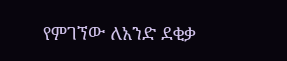የምገኘው ለአንድ ደቂቃ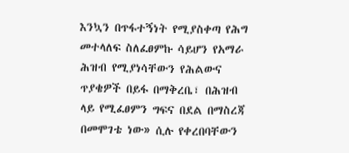እንኳን በጥፋተኝነት የሚያስቀጣ የሕግ መተላለፍ ስለፈፀምኩ ሳይሆን የአማራ ሕዝብ የሚያነሳቸውን የሕልውና ጥያቄዎች በይፋ በማቅረቤ፣ በሕዝብ ላይ የሚፈፀምን ግፍና በደል በማስረጃ በመሞገቴ ነው» ሲሉ የቀረበባቸውን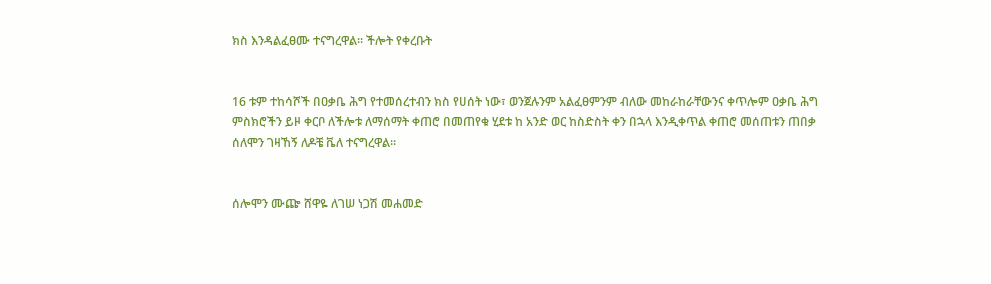ክስ እንዳልፈፀሙ ተናግረዋል። ችሎት የቀረቡት


16 ቱም ተከሳሾች በዐቃቤ ሕግ የተመሰረተብን ክስ የሀሰት ነው፣ ወንጀሉንም አልፈፀምንም ብለው መከራከራቸውንና ቀጥሎም ዐቃቤ ሕግ ምስክሮችን ይዞ ቀርቦ ለችሎቱ ለማሰማት ቀጠሮ በመጠየቁ ሂደቱ ከ አንድ ወር ከስድስት ቀን በኋላ እንዲቀጥል ቀጠሮ መሰጠቱን ጠበቃ ሰለሞን ገዛኸኝ ለዶቼ ቬለ ተናግረዋል።


ሰሎሞን ሙጬ ሸዋዬ ለገሠ ነጋሽ መሐመድ